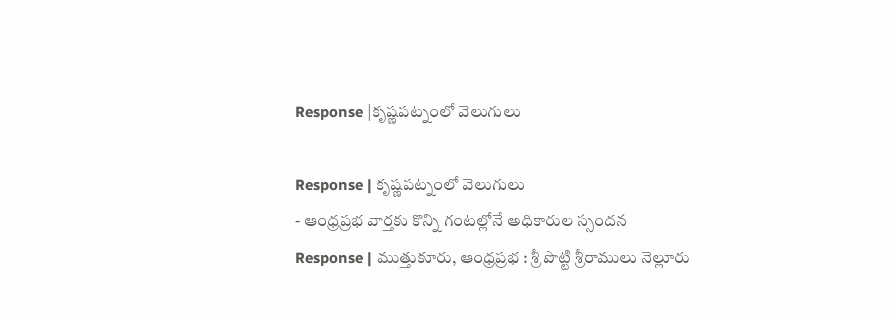Response |కృష్ణపట్నంలో వెలుగులు

Response | కృష్ణపట్నంలో వెలుగులు
- ఆంధ్రప్రభ వార్తకు కొన్ని గంటల్లోనే అధికారుల స్సందన
Response | ముత్తుకూరు, ఆంధ్రప్రభ : శ్రీ పొట్టి శ్రీరాములు నెల్లూరు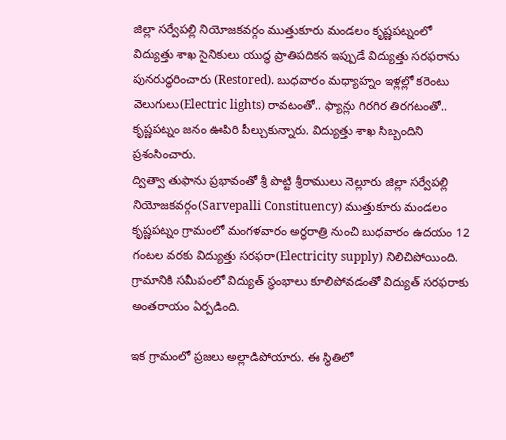జిల్లా సర్వేపల్లి నియోజకవర్గం ముత్తుకూరు మండలం కృష్ణపట్నంలో విద్యుత్తు శాఖ సైనికులు యుద్ధ ప్రాతిపదికన ఇప్పుడే విద్యుత్తు సరఫరాను పునరుద్ధరించారు (Restored). బుధవారం మధ్యాహ్నం ఇళ్లల్లో కరెంటు వెలుగులు(Electric lights) రావటంతో.. ఫ్యాన్లు గిరగిర తిరగటంతో.. కృష్ణపట్నం జనం ఊపిరి పీల్చుకున్నారు. విద్యుత్తు శాఖ సిబ్బందిని ప్రశంసించారు.
ద్విత్వా తుఫాను ప్రభావంతో శ్రీ పొట్టి శ్రీరాములు నెల్లూరు జిల్లా సర్వేపల్లి నియోజకవర్గం(Sarvepalli Constituency) ముత్తుకూరు మండలం కృష్ణపట్నం గ్రామంలో మంగళవారం అర్ధరాత్రి నుంచి బుధవారం ఉదయం 12 గంటల వరకు విద్యుత్తు సరఫరా(Electricity supply) నిలిచిపోయింది. గ్రామానికి సమీపంలో విద్యుత్ స్థంభాలు కూలిపోవడంతో విద్యుత్ సరఫరాకు అంతరాయం ఏర్పడింది.

ఇక గ్రామంలో ప్రజలు అల్లాడిపోయారు. ఈ స్థితిలో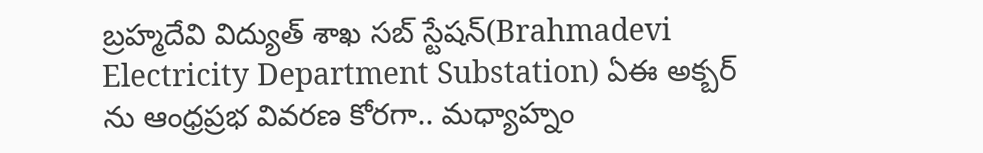బ్రహ్మదేవి విద్యుత్ శాఖ సబ్ స్టేషన్(Brahmadevi Electricity Department Substation) ఏఈ అక్బర్ ను ఆంధ్రప్రభ వివరణ కోరగా.. మధ్యాహ్నం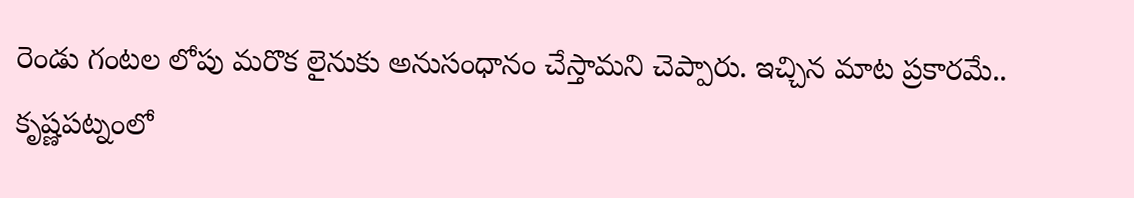రెండు గంటల లోపు మరొక లైనుకు అనుసంధానం చేస్తామని చెప్పారు. ఇచ్చిన మాట ప్రకారమే.. కృష్ణపట్నంలో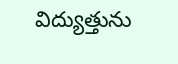విద్యుత్తును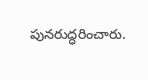పునరుద్ధరించారు.